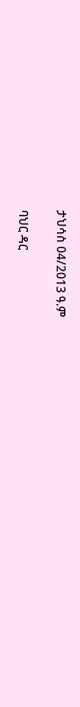ታህሳስ 04/2013 ዓ.ም

ባህር ዳር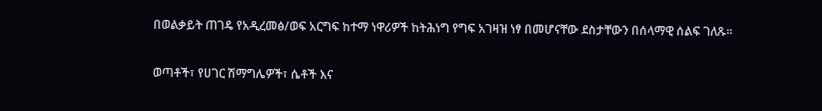በወልቃይት ጠገዴ የአዲረመፅ/ወፍ አርግፍ ከተማ ነዋሪዎች ከትሕነግ የግፍ አገዛዝ ነፃ በመሆናቸው ደስታቸውን በሰላማዊ ሰልፍ ገለጹ።

ወጣቶች፣ የሀገር ሽማግሌዎች፣ ሴቶች እና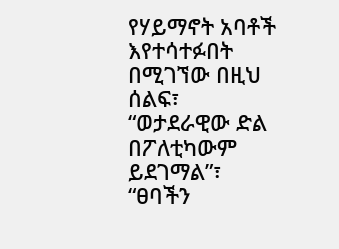የሃይማኖት አባቶች እየተሳተፉበት በሚገኘው በዚህ ሰልፍ፣ “ወታደራዊው ድል በፖለቲካውም ይደገማል”፣ “ፀባችን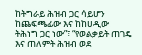ከትግራይ ሕዝብ ጋር ሳይሆን ከጨፍጫፊው እና ከከሀዲው ትሕነግ ጋር ነው”፣ “የወልቃይት ጠገዴ እና ጠለምት ሕዝብ ወደ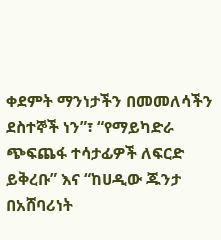ቀደምት ማንነታችን በመመለሳችን ደስተኞች ነን”፣ “የማይካድራ ጭፍጨፋ ተሳታፊዎች ለፍርድ ይቅረቡ” እና “ከሀዲው ጁንታ በአሸባሪነት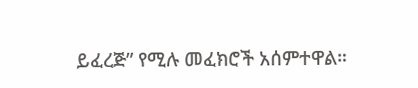ይፈረጅ” የሚሉ መፈክሮች አሰምተዋል።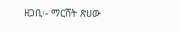ዘጋቢ፡- ማርሸት ጽሀው